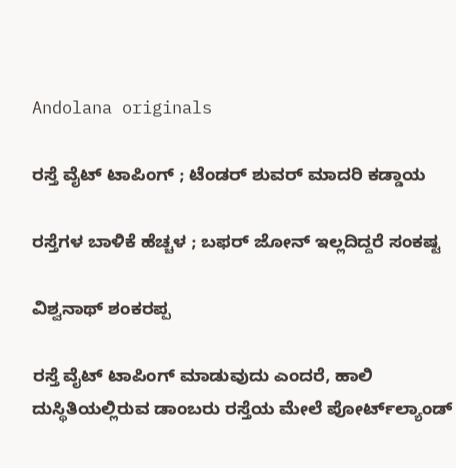Andolana originals

ರಸ್ತೆ ವೈಟ್‌ ಟಾಪಿಂಗ್‌ ; ಟೆಂಡರ್‌ ಶುವರ್‌ ಮಾದರಿ ಕಡ್ಡಾಯ

ರಸ್ತೆಗಳ ಬಾಳಿಕೆ ಹೆಚ್ಚಳ ; ಬಫರ್‌ ಜೋನ್‌ ಇಲ್ಲದಿದ್ದರೆ ಸಂಕಷ್ಟ

ವಿಶ್ವನಾಥ್‌ ಶಂಕರಪ್ಪ

ರಸ್ತೆ ವೈಟ್ ಟಾಪಿಂಗ್ ಮಾಡುವುದು ಎಂದರೆ, ಹಾಲಿ ದುಸ್ಥಿತಿಯಲ್ಲಿರುವ ಡಾಂಬರು ರಸ್ತೆಯ ಮೇಲೆ ಪೋರ್ಟ್‌ಲ್ಯಾಂಡ್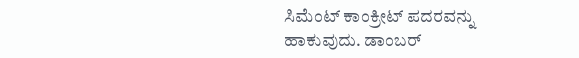ಸಿಮೆಂಟ್ ಕಾಂಕ್ರೀಟ್ ಪದರವನ್ನು ಹಾಕುವುದು. ಡಾಂಬರ್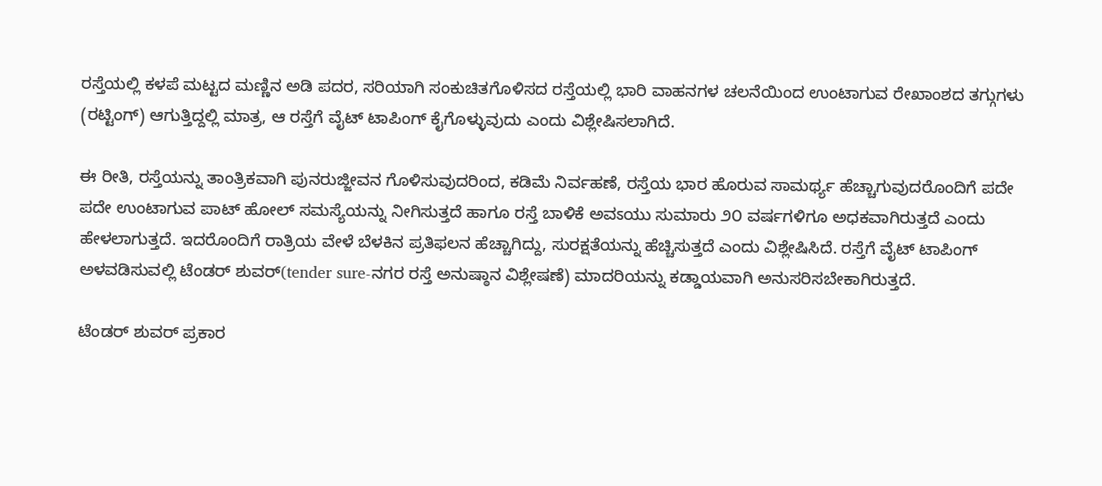ರಸ್ತೆಯಲ್ಲಿ ಕಳಪೆ ಮಟ್ಟದ ಮಣ್ಣಿನ ಅಡಿ ಪದರ, ಸರಿಯಾಗಿ ಸಂಕುಚಿತಗೊಳಿಸದ ರಸ್ತೆಯಲ್ಲಿ ಭಾರಿ ವಾಹನಗಳ ಚಲನೆಯಿಂದ ಉಂಟಾಗುವ ರೇಖಾಂಶದ ತಗ್ಗುಗಳು (ರಟ್ಟಿಂಗ್) ಆಗುತ್ತಿದ್ದಲ್ಲಿ ಮಾತ್ರ, ಆ ರಸ್ತೆಗೆ ವೈಟ್ ಟಾಪಿಂಗ್ ಕೈಗೊಳ್ಳುವುದು ಎಂದು ವಿಶ್ಲೇಷಿಸಲಾಗಿದೆ.

ಈ ರೀತಿ, ರಸ್ತೆಯನ್ನು ತಾಂತ್ರಿಕವಾಗಿ ಪುನರುಜ್ಜೀವನ ಗೊಳಿಸುವುದರಿಂದ, ಕಡಿಮೆ ನಿರ್ವಹಣೆ, ರಸ್ತೆಯ ಭಾರ ಹೊರುವ ಸಾಮರ್ಥ್ಯ ಹೆಚ್ಚಾಗುವುದರೊಂದಿಗೆ ಪದೇ ಪದೇ ಉಂಟಾಗುವ ಪಾಟ್ ಹೋಲ್ ಸಮಸ್ಯೆಯನ್ನು ನೀಗಿಸುತ್ತದೆ ಹಾಗೂ ರಸ್ತೆ ಬಾಳಿಕೆ ಅವಽಯು ಸುಮಾರು ೨೦ ವರ್ಷಗಳಿಗೂ ಅಧಕವಾಗಿರುತ್ತದೆ ಎಂದು ಹೇಳಲಾಗುತ್ತದೆ. ಇದರೊಂದಿಗೆ ರಾತ್ರಿಯ ವೇಳೆ ಬೆಳಕಿನ ಪ್ರತಿಫಲನ ಹೆಚ್ಚಾಗಿದ್ದು, ಸುರಕ್ಷತೆಯನ್ನು ಹೆಚ್ಚಿಸುತ್ತದೆ ಎಂದು ವಿಶ್ಲೇಷಿಸಿದೆ. ರಸ್ತೆಗೆ ವೈಟ್ ಟಾಪಿಂಗ್ ಅಳವಡಿಸುವಲ್ಲಿ ಟೆಂಡರ್ ಶುವರ್(tender sure-ನಗರ ರಸ್ತೆ ಅನುಷ್ಠಾನ ವಿಶ್ಲೇಷಣೆ) ಮಾದರಿಯನ್ನು ಕಡ್ಡಾಯವಾಗಿ ಅನುಸರಿಸಬೇಕಾಗಿರುತ್ತದೆ.

ಟೆಂಡರ್ ಶುವರ್ ಪ್ರಕಾರ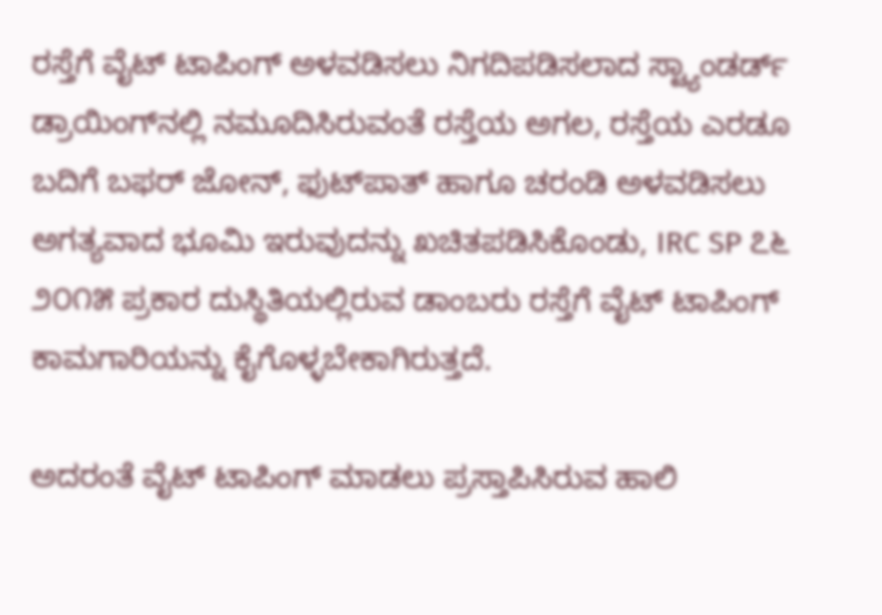ರಸ್ತೆಗೆ ವೈಟ್ ಟಾಪಿಂಗ್ ಅಳವಡಿಸಲು ನಿಗದಿಪಡಿಸಲಾದ ಸ್ಟ್ಯಾಂಡರ್ಡ್ ಡ್ರಾಯಿಂಗ್‌ನಲ್ಲಿ ನಮೂದಿಸಿರುವಂತೆ ರಸ್ತೆಯ ಅಗಲ, ರಸ್ತೆಯ ಎರಡೂ ಬದಿಗೆ ಬಫರ್ ಜೋನ್, ಫುಟ್‌ಪಾತ್ ಹಾಗೂ ಚರಂಡಿ ಅಳವಡಿಸಲು ಅಗತ್ಯವಾದ ಭೂಮಿ ಇರುವುದನ್ನು ಖಚಿತಪಡಿಸಿಕೊಂಡು, IRC SP ೭೬ ೨೦೧೫ ಪ್ರಕಾರ ದುಸ್ಥಿತಿಯಲ್ಲಿರುವ ಡಾಂಬರು ರಸ್ತೆಗೆ ವೈಟ್ ಟಾಪಿಂಗ್ ಕಾಮಗಾರಿಯನ್ನು ಕೈಗೊಳ್ಳಬೇಕಾಗಿರುತ್ತದೆ.

ಅದರಂತೆ ವೈಟ್ ಟಾಪಿಂಗ್ ಮಾಡಲು ಪ್ರಸ್ತಾಪಿಸಿರುವ ಹಾಲಿ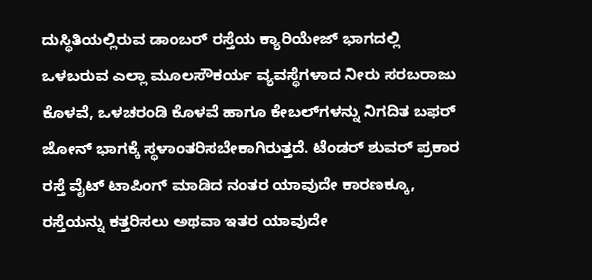ದುಸ್ಥಿತಿಯಲ್ಲಿರುವ ಡಾಂಬರ್ ರಸ್ತೆಯ ಕ್ಯಾರಿಯೇಜ್ ಭಾಗದಲ್ಲಿ ಒಳಬರುವ ಎಲ್ಲಾ ಮೂಲಸೌಕರ್ಯ ವ್ಯವಸ್ಥೆಗಳಾದ ನೀರು ಸರಬರಾಜು ಕೊಳವೆ, ಒಳಚರಂಡಿ ಕೊಳವೆ ಹಾಗೂ ಕೇಬಲ್‌ಗಳನ್ನು ನಿಗದಿತ ಬಫರ್ ಜೋನ್ ಭಾಗಕ್ಕೆ ಸ್ಥಳಾಂತರಿಸಬೇಕಾಗಿರುತ್ತದೆ. ಟೆಂಡರ್ ಶುವರ್ ಪ್ರಕಾರ ರಸ್ತೆ ವೈಟ್ ಟಾಪಿಂಗ್ ಮಾಡಿದ ನಂತರ ಯಾವುದೇ ಕಾರಣಕ್ಕೂ, ರಸ್ತೆಯನ್ನು ಕತ್ತರಿಸಲು ಅಥವಾ ಇತರ ಯಾವುದೇ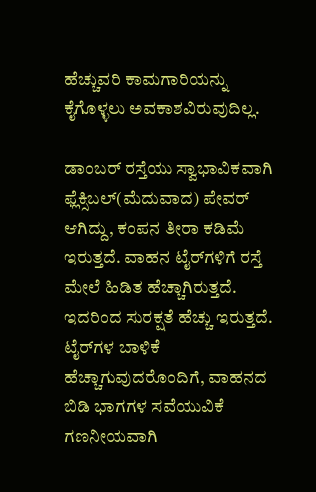ಹೆಚ್ಚುವರಿ ಕಾಮಗಾರಿಯನ್ನು ಕೈಗೊಳ್ಳಲು ಅವಕಾಶವಿರುವುದಿಲ್ಲ.

ಡಾಂಬರ್ ರಸ್ತೆಯು ಸ್ವಾಭಾವಿಕವಾಗಿ ಫ್ಲೆಕ್ಸಿಬಲ್(ಮೆದುವಾದ) ಪೇವರ್ ಆಗಿದ್ದು, ಕಂಪನ ತೀರಾ ಕಡಿಮೆ ಇರುತ್ತದೆ. ವಾಹನ ಟೈರ್‌ಗಳಿಗೆ ರಸ್ತೆ ಮೇಲೆ ಹಿಡಿತ ಹೆಚ್ಚಾಗಿರುತ್ತದೆ. ಇದರಿಂದ ಸುರಕ್ಷತೆ ಹೆಚ್ಚು ಇರುತ್ತದೆ. ಟೈರ್‌ಗಳ ಬಾಳಿಕೆ ಹೆಚ್ಚಾಗುವುದರೊಂದಿಗೆ, ವಾಹನದ ಬಿಡಿ ಭಾಗಗಳ ಸವೆಯುವಿಕೆ ಗಣನೀಯವಾಗಿ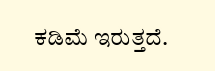ಕಡಿಮೆ ಇರುತ್ತದೆ.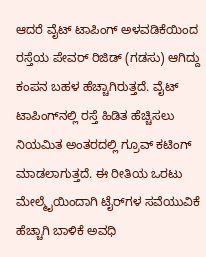ಆದರೆ ವೈಟ್ ಟಾಪಿಂಗ್ ಅಳವಡಿಕೆಯಿಂದ ರಸ್ತೆಯ ಪೇವರ್ ರಿಜಿಡ್ (ಗಡಸು) ಆಗಿದ್ದು ಕಂಪನ ಬಹಳ ಹೆಚ್ಚಾಗಿರುತ್ತದೆ. ವೈಟ್ ಟಾಪಿಂಗ್‌ನಲ್ಲಿ ರಸ್ತೆ ಹಿಡಿತ ಹೆಚ್ಚಿಸಲು ನಿಯಮಿತ ಅಂತರದಲ್ಲಿ ಗ್ರೂವ್ ಕಟಿಂಗ್ ಮಾಡಲಾಗುತ್ತದೆ. ಈ ರೀತಿಯ ಒರಟು ಮೇಲ್ಮೈಯಿಂದಾಗಿ ಟೈರ್‌ಗಳ ಸವೆಯುವಿಕೆ ಹೆಚ್ಚಾಗಿ ಬಾಳಿಕೆ ಅವಧಿ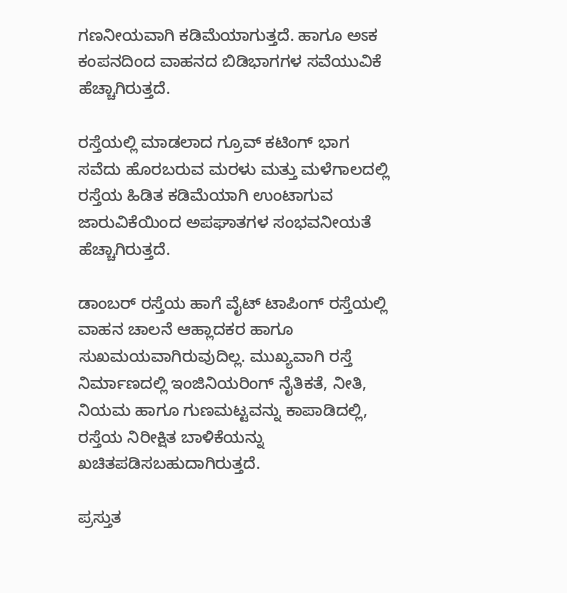ಗಣನೀಯವಾಗಿ ಕಡಿಮೆಯಾಗುತ್ತದೆ. ಹಾಗೂ ಅಽಕ ಕಂಪನದಿಂದ ವಾಹನದ ಬಿಡಿಭಾಗಗಳ ಸವೆಯುವಿಕೆ ಹೆಚ್ಚಾಗಿರುತ್ತದೆ.

ರಸ್ತೆಯಲ್ಲಿ ಮಾಡಲಾದ ಗ್ರೂವ್ ಕಟಿಂಗ್ ಭಾಗ ಸವೆದು ಹೊರಬರುವ ಮರಳು ಮತ್ತು ಮಳೆಗಾಲದಲ್ಲಿ ರಸ್ತೆಯ ಹಿಡಿತ ಕಡಿಮೆಯಾಗಿ ಉಂಟಾಗುವ ಜಾರುವಿಕೆಯಿಂದ ಅಪಘಾತಗಳ ಸಂಭವನೀಯತೆ ಹೆಚ್ಚಾಗಿರುತ್ತದೆ.

ಡಾಂಬರ್ ರಸ್ತೆಯ ಹಾಗೆ ವೈಟ್ ಟಾಪಿಂಗ್ ರಸ್ತೆಯಲ್ಲಿ ವಾಹನ ಚಾಲನೆ ಆಹ್ಲಾದಕರ ಹಾಗೂ ಸುಖಮಯವಾಗಿರುವುದಿಲ್ಲ. ಮುಖ್ಯವಾಗಿ ರಸ್ತೆ ನಿರ್ಮಾಣದಲ್ಲಿ ಇಂಜಿನಿಯರಿಂಗ್ ನೈತಿಕತೆ, ನೀತಿ, ನಿಯಮ ಹಾಗೂ ಗುಣಮಟ್ಟವನ್ನು ಕಾಪಾಡಿದಲ್ಲಿ, ರಸ್ತೆಯ ನಿರೀಕ್ಷಿತ ಬಾಳಿಕೆಯನ್ನು ಖಚಿತಪಡಿಸಬಹುದಾಗಿರುತ್ತದೆ.

ಪ್ರಸ್ತುತ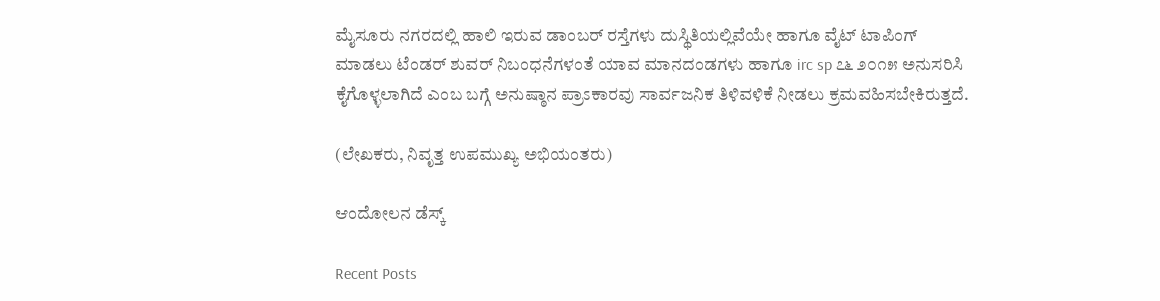ಮೈಸೂರು ನಗರದಲ್ಲಿ ಹಾಲಿ ಇರುವ ಡಾಂಬರ್ ರಸ್ತೆಗಳು ದುಸ್ಥಿತಿಯಲ್ಲಿವೆಯೇ ಹಾಗೂ ವೈಟ್ ಟಾಪಿಂಗ್ ಮಾಡಲು ಟೆಂಡರ್ ಶುವರ್ ನಿಬಂಧನೆಗಳಂತೆ ಯಾವ ಮಾನದಂಡಗಳು ಹಾಗೂ irc sp ೭೬ ೨೦೧೫ ಅನುಸರಿಸಿ ಕೈಗೊಳ್ಳಲಾಗಿದೆ ಎಂಬ ಬಗ್ಗೆ ಅನುಷ್ಠಾನ ಪ್ರಾಽಕಾರವು ಸಾರ್ವಜನಿಕ ತಿಳಿವಳಿಕೆ ನೀಡಲು ಕ್ರಮವಹಿಸಬೇಕಿರುತ್ತದೆ.

(ಲೇಖಕರು, ನಿವೃತ್ತ ಉಪಮುಖ್ಯ ಅಭಿಯಂತರು)

ಆಂದೋಲನ ಡೆಸ್ಕ್

Recent Posts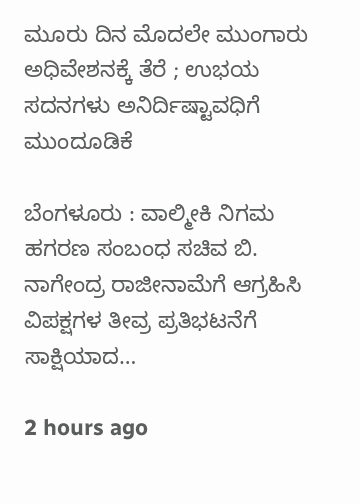ಮೂರು ದಿನ ಮೊದಲೇ ಮುಂಗಾರು ಅಧಿವೇಶನಕ್ಕೆ ತೆರೆ ; ಉಭಯ ಸದನಗಳು ಅನಿರ್ದಿಷ್ಟಾವಧಿಗೆ ಮುಂದೂಡಿಕೆ

ಬೆಂಗಳೂರು : ವಾಲ್ಮೀಕಿ ನಿಗಮ ಹಗರಣ ಸಂಬಂಧ ಸಚಿವ ಬಿ. ನಾಗೇಂದ್ರ ರಾಜೀನಾಮೆಗೆ ಆಗ್ರಹಿಸಿ ವಿಪಕ್ಷಗಳ ತೀವ್ರ ಪ್ರತಿಭಟನೆಗೆ ಸಾಕ್ಷಿಯಾದ…

2 hours ago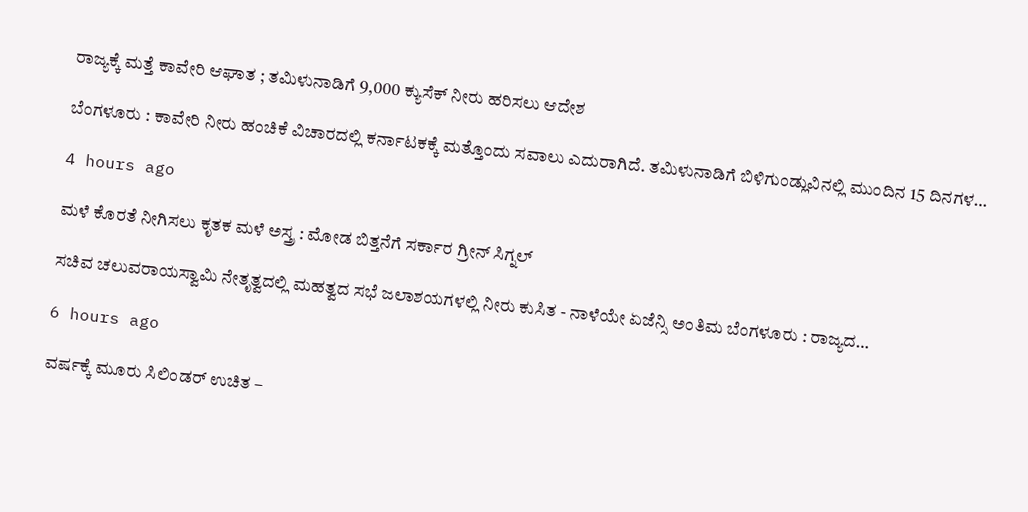ರಾಜ್ಯಕ್ಕೆ ಮತ್ತೆ ಕಾವೇರಿ ಆಘಾತ ; ತಮಿಳುನಾಡಿಗೆ 9,000 ಕ್ಯುಸೆಕ್‌ ನೀರು ಹರಿಸಲು ಆದೇಶ

ಬೆಂಗಳೂರು : ಕಾವೇರಿ ನೀರು ಹಂಚಿಕೆ ವಿಚಾರದಲ್ಲಿ ಕರ್ನಾಟಕಕ್ಕೆ ಮತ್ತೊಂದು ಸವಾಲು ಎದುರಾಗಿದೆ. ತಮಿಳುನಾಡಿಗೆ ಬಿಳಿಗುಂಡ್ಲುವಿನಲ್ಲಿ ಮುಂದಿನ 15 ದಿನಗಳ…

4 hours ago

ಮಳೆ ಕೊರತೆ ನೀಗಿಸಲು ಕೃತಕ ಮಳೆ ಅಸ್ತ್ರ : ಮೋಡ ಬಿತ್ತನೆಗೆ ಸರ್ಕಾರ ಗ್ರೀನ್ ಸಿಗ್ನಲ್

ಸಚಿವ ಚಲುವರಾಯಸ್ವಾಮಿ ನೇತೃತ್ವದಲ್ಲಿ ಮಹತ್ವದ ಸಭೆ ಜಲಾಶಯಗಳಲ್ಲಿ ನೀರು ಕುಸಿತ - ನಾಳೆಯೇ ಏಜೆನ್ಸಿ ಅಂತಿಮ ಬೆಂಗಳೂರು : ರಾಜ್ಯದ…

6 hours ago

ವರ್ಷಕ್ಕೆ ಮೂರು ಸಿಲಿಂಡರ್ ಉಚಿತ –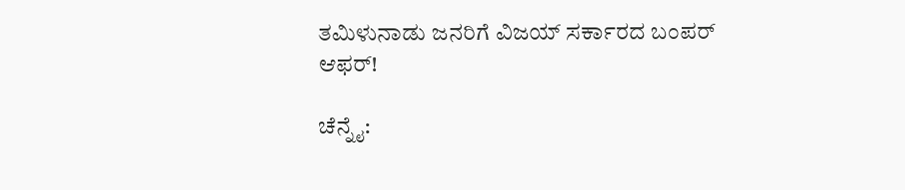ತಮಿಳುನಾಡು ಜನರಿಗೆ ವಿಜಯ್‌ ಸರ್ಕಾರದ ಬಂಪರ್‌ ಆಫರ್‌!

ಚೆನ್ನೈ: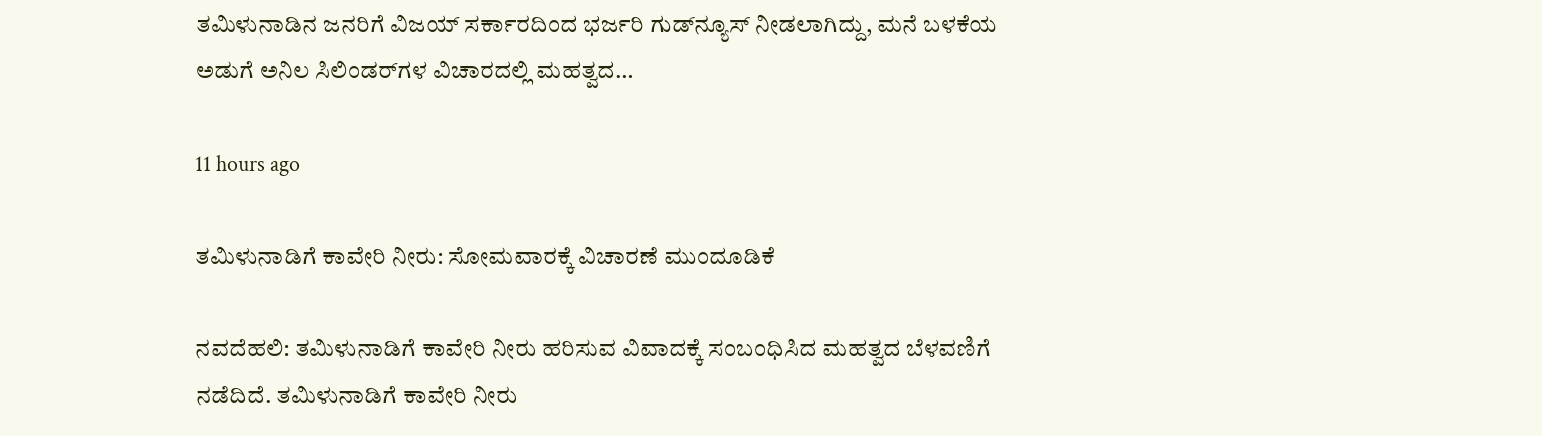ತಮಿಳುನಾಡಿನ ಜನರಿಗೆ ವಿಜಯ್‌ ಸರ್ಕಾರದಿಂದ ಭರ್ಜರಿ ಗುಡ್‌ನ್ಯೂಸ್‌ ನೀಡಲಾಗಿದ್ದು, ಮನೆ ಬಳಕೆಯ ಅಡುಗೆ ಅನಿಲ ಸಿಲಿಂಡರ್‌ಗಳ ವಿಚಾರದಲ್ಲಿ ಮಹತ್ವದ…

11 hours ago

ತಮಿಳುನಾಡಿಗೆ ಕಾವೇರಿ ನೀರು: ಸೋಮವಾರಕ್ಕೆ ವಿಚಾರಣೆ ಮುಂದೂಡಿಕೆ

ನವದೆಹಲಿ: ತಮಿಳುನಾಡಿಗೆ ಕಾವೇರಿ ನೀರು ಹರಿಸುವ ವಿವಾದಕ್ಕೆ ಸಂಬಂಧಿಸಿದ ಮಹತ್ವದ ಬೆಳವಣಿಗೆ ನಡೆದಿದೆ. ತಮಿಳುನಾಡಿಗೆ ಕಾವೇರಿ ನೀರು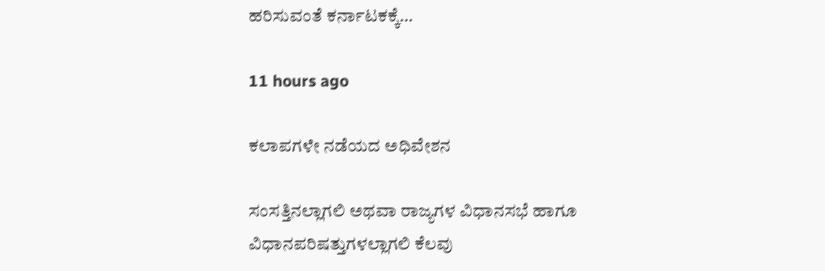ಹರಿಸುವಂತೆ ಕರ್ನಾಟಕಕ್ಕೆ…

11 hours ago

ಕಲಾಪಗಳೇ ನಡೆಯದ ಅಧಿವೇಶನ

ಸಂಸತ್ತಿನಲ್ಲಾಗಲಿ ಅಥವಾ ರಾಜ್ಯಗಳ ವಿಧಾನಸಭೆ ಹಾಗೂ ವಿಧಾನಪರಿಷತ್ತುಗಳಲ್ಲಾಗಲಿ ಕೆಲವು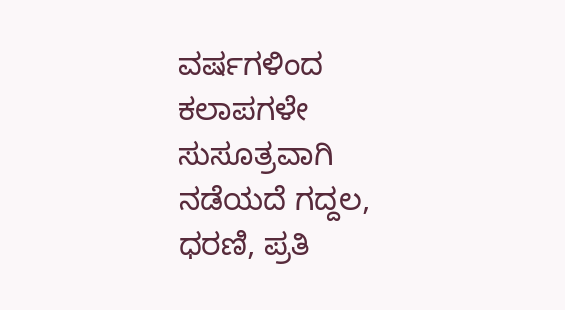ವರ್ಷಗಳಿಂದ ಕಲಾಪಗಳೇ ಸುಸೂತ್ರವಾಗಿ ನಡೆಯದೆ ಗದ್ದಲ, ಧರಣಿ, ಪ್ರತಿ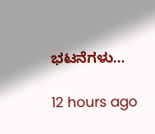ಭಟನೆಗಳು…

12 hours ago